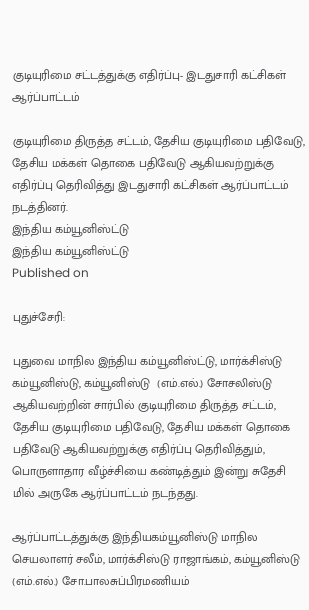குடியுரிமை சட்டத்துக்கு எதிர்ப்பு- இடதுசாரி கட்சிகள் ஆர்ப்பாட்டம்

குடியுரிமை திருத்த சட்டம், தேசிய குடியுரிமை பதிவேடு, தேசிய மக்கள் தொகை பதிவேடு ஆகியவற்றுக்கு எதிர்ப்பு தெரிவித்து இடதுசாரி கட்சிகள் ஆர்ப்பாட்டம் நடத்தினர்.
இந்திய கம்யூனிஸ்ட்டு
இந்திய கம்யூனிஸ்ட்டு
Published on

புதுச்சேரி:

புதுவை மாநில இந்திய கம்யூனிஸ்ட்டு, மார்க்சிஸ்டு கம்யூனிஸ்டு, கம்யூனிஸ்டு  (எம்.எல்.) சோசலிஸ்டு ஆகியவற்றின் சார்பில் குடியுரிமை திருத்த சட்டம், தேசிய குடியுரிமை பதிவேடு, தேசிய மக்கள் தொகை பதிவேடு ஆகியவற்றுக்கு எதிர்ப்பு தெரிவித்தும், பொருளாதார வீழ்ச்சியை கண்டித்தும் இன்று சுதேசி மில் அருகே ஆர்ப்பாட்டம் நடந்தது.

ஆர்ப்பாட்டத்துக்கு இந்தியகம்யூனிஸ்டு மாநில செயலாளர் சலீம், மார்க்சிஸ்டு ராஜாங்கம், கம்யூனிஸ்டு (எம்.எல்.) சோ.பாலசுப்பிரமணியம்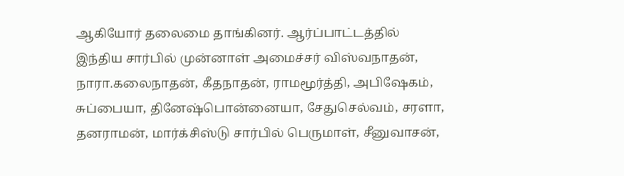ஆகியோர் தலைமை தாங்கினர். ஆர்ப்பாட்டத்தில் இந்திய சார்பில் முன்னாள் அமைச்சர் விஸ்வநாதன், நாரா.கலைநாதன், கீதநாதன், ராமமூர்த்தி, அபிஷேகம், சுப்பையா, தினேஷ்பொன்னையா, சேதுசெல்வம், சரளா, தனராமன், மார்க்சிஸ்டு சார்பில் பெருமாள், சீனுவாசன்,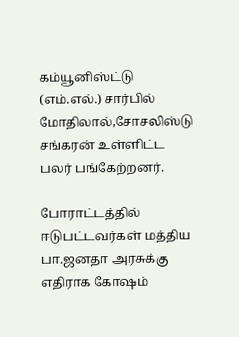கம்யூனிஸ்ட்டு (எம்.எல்.) சார்பில் மோதிலால்,சோசலிஸ்டு சங்கரன் உள்ளிட்ட பலர் பங்கேற்றனர்.

போராட்டத்தில் ஈடுபட்டவர்கள் மத்திய பா.ஜனதா அரசுக்கு எதிராக கோஷம்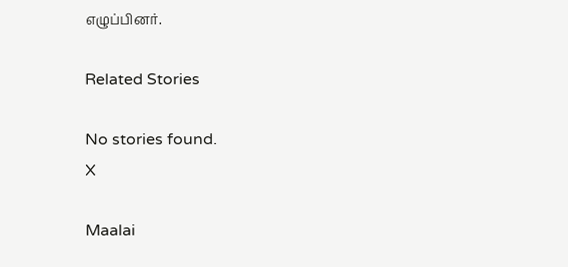எழுப்பினர்.

Related Stories

No stories found.
X

Maalai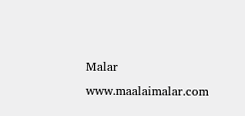Malar
www.maalaimalar.com